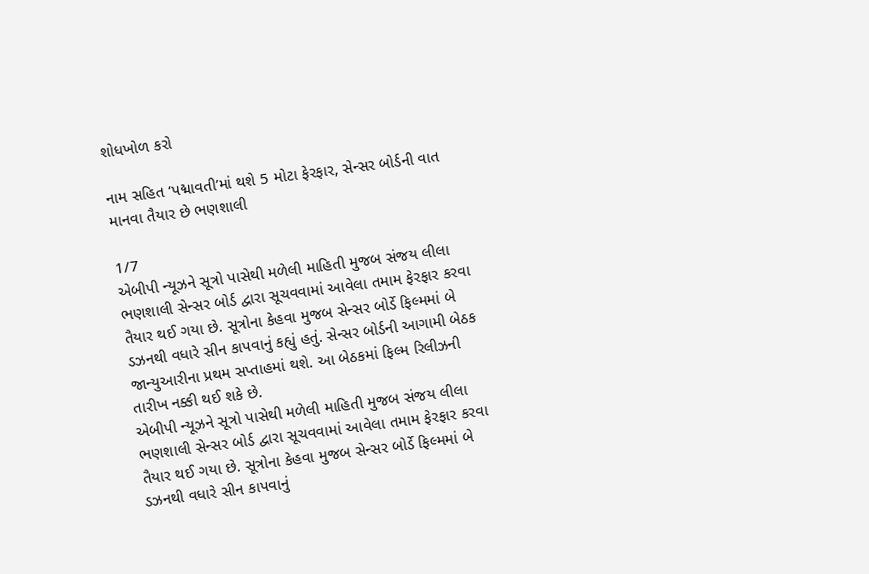શોધખોળ કરો

નામ સહિત ‘પદ્માવતી’માં થશે 5 મોટા ફેરફાર, સેન્સર બોર્ડની વાત માનવા તૈયાર છે ભણશાલી

1/7
એબીપી ન્યૂઝને સૂત્રો પાસેથી મળેલી માહિતી મુજબ સંજય લીલા ભણશાલી સેન્સર બોર્ડ દ્વારા સૂચવવામાં આવેલા તમામ ફેરફાર કરવા તૈયાર થઈ ગયા છે. સૂત્રોના કેહવા મુજબ સેન્સર બોર્ડે ફિલ્મમાં બે ડઝનથી વધારે સીન કાપવાનું કહ્યું હતું. સેન્સર બોર્ડની આગામી બેઠક જાન્યુઆરીના પ્રથમ સપ્તાહમાં થશે. આ બેઠકમાં ફિલ્મ રિલીઝની તારીખ નક્કી થઈ શકે છે.
એબીપી ન્યૂઝને સૂત્રો પાસેથી મળેલી માહિતી મુજબ સંજય લીલા ભણશાલી સેન્સર બોર્ડ દ્વારા સૂચવવામાં આવેલા તમામ ફેરફાર કરવા તૈયાર થઈ ગયા છે. સૂત્રોના કેહવા મુજબ સેન્સર બોર્ડે ફિલ્મમાં બે ડઝનથી વધારે સીન કાપવાનું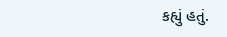કહ્યું હતું.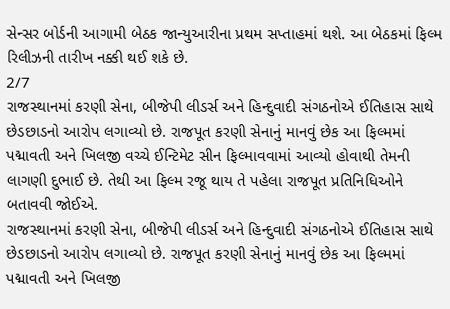સેન્સર બોર્ડની આગામી બેઠક જાન્યુઆરીના પ્રથમ સપ્તાહમાં થશે. આ બેઠકમાં ફિલ્મ રિલીઝની તારીખ નક્કી થઈ શકે છે.
2/7
રાજસ્થાનમાં કરણી સેના, બીજેપી લીડર્સ અને હિન્દુવાદી સંગઠનોએ ઈતિહાસ સાથે છેડછાડનો આરોપ લગાવ્યો છે. રાજપૂત કરણી સેનાનું માનવું છેક આ ફિલ્મમાં પદ્માવતી અને ખિલજી વચ્ચે ઈન્ટિમેટ સીન ફિલ્માવવામાં આવ્યો હોવાથી તેમની લાગણી દુભાઈ છે. તેથી આ ફિલ્મ રજૂ થાય તે પહેલા રાજપૂત પ્રતિનિધિઓને બતાવવી જોઈએ.
રાજસ્થાનમાં કરણી સેના, બીજેપી લીડર્સ અને હિન્દુવાદી સંગઠનોએ ઈતિહાસ સાથે છેડછાડનો આરોપ લગાવ્યો છે. રાજપૂત કરણી સેનાનું માનવું છેક આ ફિલ્મમાં પદ્માવતી અને ખિલજી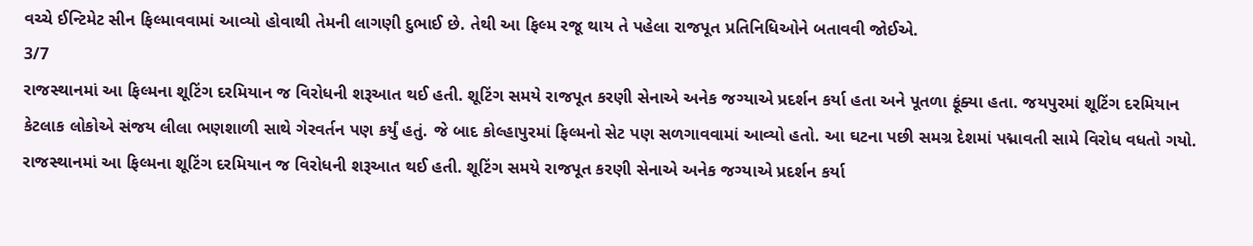વચ્ચે ઈન્ટિમેટ સીન ફિલ્માવવામાં આવ્યો હોવાથી તેમની લાગણી દુભાઈ છે. તેથી આ ફિલ્મ રજૂ થાય તે પહેલા રાજપૂત પ્રતિનિધિઓને બતાવવી જોઈએ.
3/7
રાજસ્થાનમાં આ ફિલ્મના શૂટિંગ દરમિયાન જ વિરોધની શરૂઆત થઈ હતી. શૂટિંગ સમયે રાજપૂત કરણી સેનાએ અનેક જગ્યાએ પ્રદર્શન કર્યા હતા અને પૂતળા ફૂંક્યા હતા. જયપુરમાં શૂટિંગ દરમિયાન કેટલાક લોકોએ સંજય લીલા ભણશાળી સાથે ગેરવર્તન પણ કર્યું હતું. જે બાદ કોલ્હાપુરમાં ફિલ્મનો સેટ પણ સળગાવવામાં આવ્યો હતો. આ ઘટના પછી સમગ્ર દેશમાં પદ્માવતી સામે વિરોધ વધતો ગયો.
રાજસ્થાનમાં આ ફિલ્મના શૂટિંગ દરમિયાન જ વિરોધની શરૂઆત થઈ હતી. શૂટિંગ સમયે રાજપૂત કરણી સેનાએ અનેક જગ્યાએ પ્રદર્શન કર્યા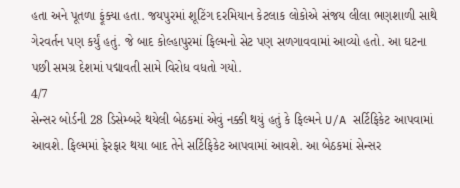હતા અને પૂતળા ફૂંક્યા હતા. જયપુરમાં શૂટિંગ દરમિયાન કેટલાક લોકોએ સંજય લીલા ભણશાળી સાથે ગેરવર્તન પણ કર્યું હતું. જે બાદ કોલ્હાપુરમાં ફિલ્મનો સેટ પણ સળગાવવામાં આવ્યો હતો. આ ઘટના પછી સમગ્ર દેશમાં પદ્માવતી સામે વિરોધ વધતો ગયો.
4/7
સેન્સર બોર્ડની 28 ડિસેમ્બરે થયેલી બેઠકમાં એવું નક્કી થયું હતું કે ફિલ્મને U/A સર્ટિફિકેટ આપવામાં આવશે. ફિલ્મમાં ફેરફાર થયા બાદ તેને સર્ટિફિકેટ આપવામાં આવશે. આ બેઠકમાં સેન્સર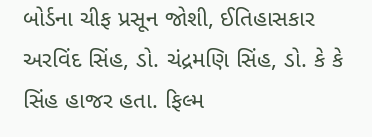બોર્ડના ચીફ પ્રસૂન જોશી, ઈતિહાસકાર અરવિંદ સિંહ, ડો. ચંદ્રમણિ સિંહ, ડો. કે કે સિંહ હાજર હતા. ફિલ્મ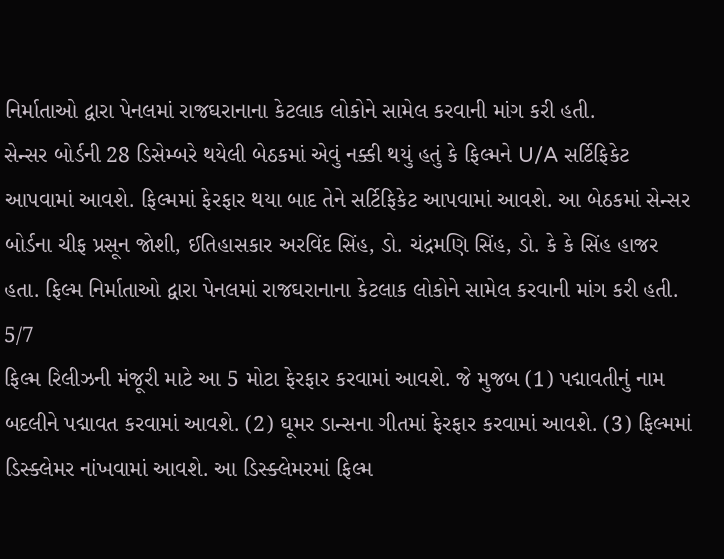નિર્માતાઓ દ્વારા પેનલમાં રાજઘરાનાના કેટલાક લોકોને સામેલ કરવાની માંગ કરી હતી.
સેન્સર બોર્ડની 28 ડિસેમ્બરે થયેલી બેઠકમાં એવું નક્કી થયું હતું કે ફિલ્મને U/A સર્ટિફિકેટ આપવામાં આવશે. ફિલ્મમાં ફેરફાર થયા બાદ તેને સર્ટિફિકેટ આપવામાં આવશે. આ બેઠકમાં સેન્સર બોર્ડના ચીફ પ્રસૂન જોશી, ઈતિહાસકાર અરવિંદ સિંહ, ડો. ચંદ્રમણિ સિંહ, ડો. કે કે સિંહ હાજર હતા. ફિલ્મ નિર્માતાઓ દ્વારા પેનલમાં રાજઘરાનાના કેટલાક લોકોને સામેલ કરવાની માંગ કરી હતી.
5/7
ફિલ્મ રિલીઝની મંજૂરી માટે આ 5 મોટા ફેરફાર કરવામાં આવશે. જે મુજબ (1) પદ્માવતીનું નામ બદલીને પદ્માવત કરવામાં આવશે. (2) ઘૂમર ડાન્સના ગીતમાં ફેરફાર કરવામાં આવશે. (3) ફિલ્મમાં ડિસ્ક્લેમર નાંખવામાં આવશે. આ ડિસ્ક્લેમરમાં ફિલ્મ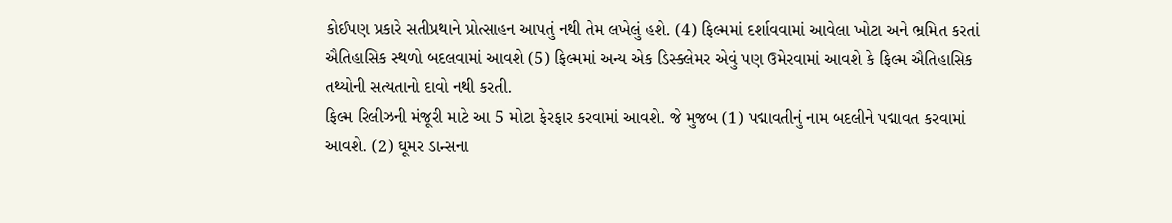કોઈપણ પ્રકારે સતીપ્રથાને પ્રોત્સાહન આપતું નથી તેમ લખેલું હશે. (4) ફિલ્મમાં દર્શાવવામાં આવેલા ખોટા અને ભ્રમિત કરતાં ઐતિહાસિક સ્થળો બદલવામાં આવશે (5) ફિલ્મમાં અન્ય એક ડિસ્ક્લેમર એવું પણ ઉમેરવામાં આવશે કે ફિલ્મ ઐતિહાસિક તથ્યોની સત્યતાનો દાવો નથી કરતી.
ફિલ્મ રિલીઝની મંજૂરી માટે આ 5 મોટા ફેરફાર કરવામાં આવશે. જે મુજબ (1) પદ્માવતીનું નામ બદલીને પદ્માવત કરવામાં આવશે. (2) ઘૂમર ડાન્સના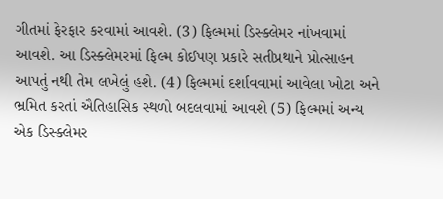ગીતમાં ફેરફાર કરવામાં આવશે. (3) ફિલ્મમાં ડિસ્ક્લેમર નાંખવામાં આવશે. આ ડિસ્ક્લેમરમાં ફિલ્મ કોઈપણ પ્રકારે સતીપ્રથાને પ્રોત્સાહન આપતું નથી તેમ લખેલું હશે. (4) ફિલ્મમાં દર્શાવવામાં આવેલા ખોટા અને ભ્રમિત કરતાં ઐતિહાસિક સ્થળો બદલવામાં આવશે (5) ફિલ્મમાં અન્ય એક ડિસ્ક્લેમર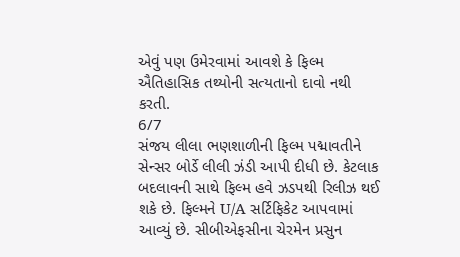એવું પણ ઉમેરવામાં આવશે કે ફિલ્મ ઐતિહાસિક તથ્યોની સત્યતાનો દાવો નથી કરતી.
6/7
સંજય લીલા ભણશાળીની ફિલ્મ પદ્માવતીને સેન્સર બોર્ડે લીલી ઝંડી આપી દીધી છે. કેટલાક બદલાવની સાથે ફિલ્મ હવે ઝડપથી રિલીઝ થઈ શકે છે. ફિલ્મને U/A સર્ટિફિકેટ આપવામાં આવ્યું છે. સીબીએફસીના ચેરમેન પ્રસુન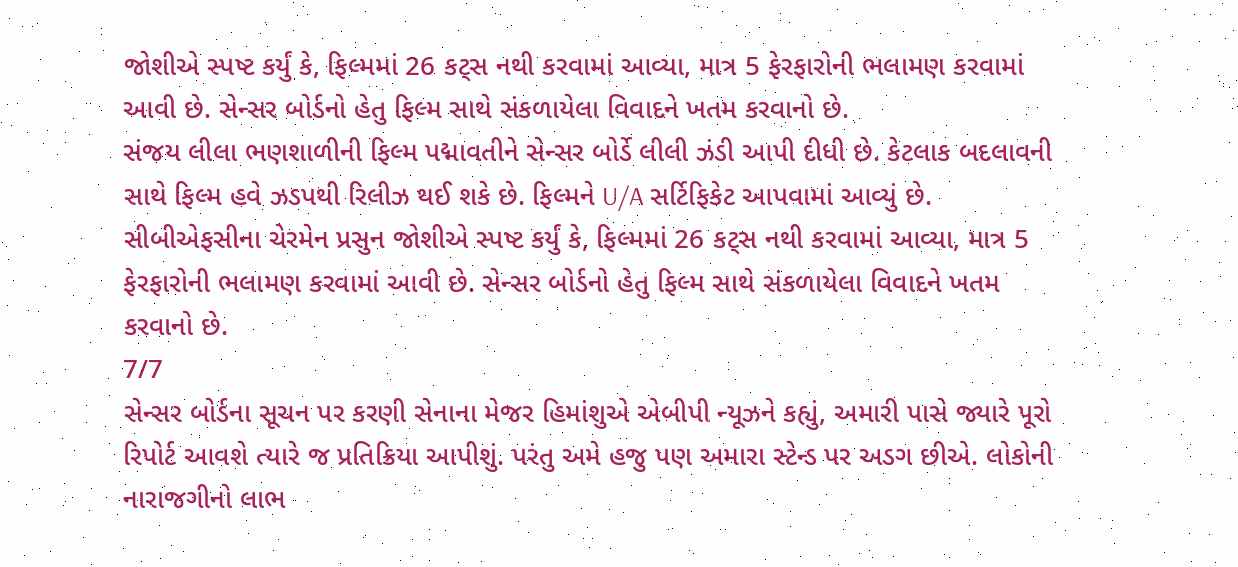જોશીએ સ્પષ્ટ કર્યું કે, ફિલ્મમાં 26 કટ્સ નથી કરવામાં આવ્યા, માત્ર 5 ફેરફારોની ભલામણ કરવામાં આવી છે. સેન્સર બોર્ડનો હેતુ ફિલ્મ સાથે સંકળાયેલા વિવાદને ખતમ કરવાનો છે.
સંજય લીલા ભણશાળીની ફિલ્મ પદ્માવતીને સેન્સર બોર્ડે લીલી ઝંડી આપી દીધી છે. કેટલાક બદલાવની સાથે ફિલ્મ હવે ઝડપથી રિલીઝ થઈ શકે છે. ફિલ્મને U/A સર્ટિફિકેટ આપવામાં આવ્યું છે. સીબીએફસીના ચેરમેન પ્રસુન જોશીએ સ્પષ્ટ કર્યું કે, ફિલ્મમાં 26 કટ્સ નથી કરવામાં આવ્યા, માત્ર 5 ફેરફારોની ભલામણ કરવામાં આવી છે. સેન્સર બોર્ડનો હેતુ ફિલ્મ સાથે સંકળાયેલા વિવાદને ખતમ કરવાનો છે.
7/7
સેન્સર બોર્ડના સૂચન પર કરણી સેનાના મેજર હિમાંશુએ એબીપી ન્યૂઝને કહ્યું, અમારી પાસે જ્યારે પૂરો રિપોર્ટ આવશે ત્યારે જ પ્રતિક્રિયા આપીશું. પરંતુ અમે હજુ પણ અમારા સ્ટેન્ડ પર અડગ છીએ. લોકોની નારાજગીનો લાભ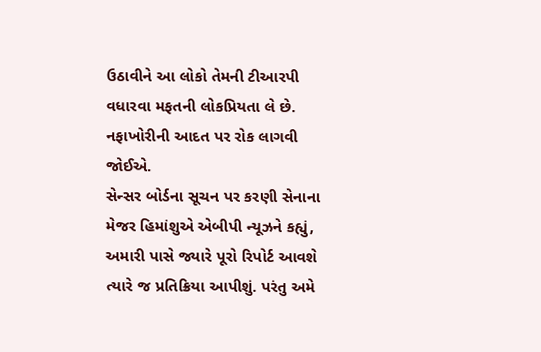ઉઠાવીને આ લોકો તેમની ટીઆરપી વધારવા મફતની લોકપ્રિયતા લે છે. નફાખોરીની આદત પર રોક લાગવી જોઈએ.
સેન્સર બોર્ડના સૂચન પર કરણી સેનાના મેજર હિમાંશુએ એબીપી ન્યૂઝને કહ્યું, અમારી પાસે જ્યારે પૂરો રિપોર્ટ આવશે ત્યારે જ પ્રતિક્રિયા આપીશું. પરંતુ અમે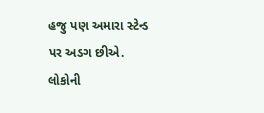હજુ પણ અમારા સ્ટેન્ડ પર અડગ છીએ. લોકોની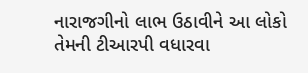નારાજગીનો લાભ ઉઠાવીને આ લોકો તેમની ટીઆરપી વધારવા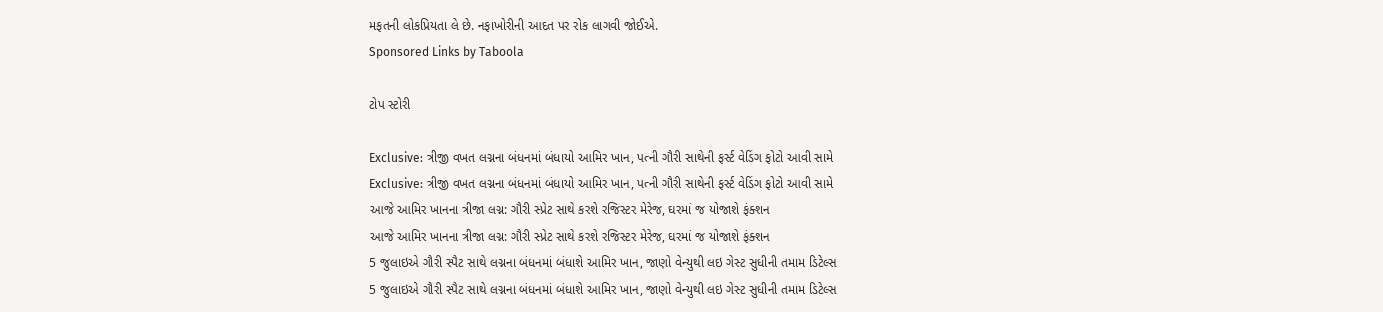મફતની લોકપ્રિયતા લે છે. નફાખોરીની આદત પર રોક લાગવી જોઈએ.
Sponsored Links by Taboola

ટોપ સ્ટોરી

Exclusive: ત્રીજી વખત લગ્નના બંધનમાં બંધાયો આમિર ખાન, પત્ની ગૌરી સાથેની ફર્સ્ટ વેડિંગ ફોટો આવી સામે
Exclusive: ત્રીજી વખત લગ્નના બંધનમાં બંધાયો આમિર ખાન, પત્ની ગૌરી સાથેની ફર્સ્ટ વેડિંગ ફોટો આવી સામે
આજે આમિર ખાનના ત્રીજા લગ્ન: ગૌરી સ્પ્રેટ સાથે કરશે રજિસ્ટર મેરેજ, ઘરમાં જ યોજાશે ફંક્શન
આજે આમિર ખાનના ત્રીજા લગ્ન: ગૌરી સ્પ્રેટ સાથે કરશે રજિસ્ટર મેરેજ, ઘરમાં જ યોજાશે ફંક્શન
5 જુલાઇએ ગૌરી સ્પૈટ સાથે લગ્નના બંધનમાં બંધાશે આમિર ખાન, જાણો વેન્યુથી લઇ ગેસ્ટ સુધીની તમામ ડિટેલ્સ
5 જુલાઇએ ગૌરી સ્પૈટ સાથે લગ્નના બંધનમાં બંધાશે આમિર ખાન, જાણો વેન્યુથી લઇ ગેસ્ટ સુધીની તમામ ડિટેલ્સ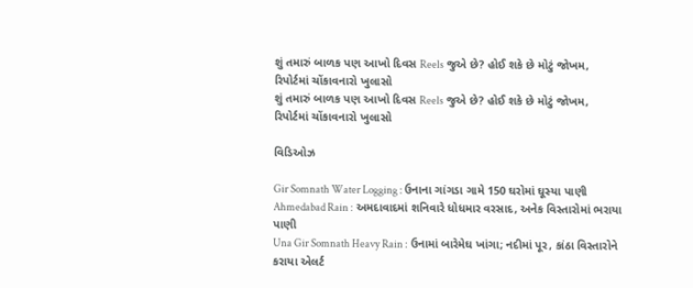શું તમારું બાળક પણ આખો દિવસ Reels જુએ છે? હોઈ શકે છે મોટું જોખમ, રિપોર્ટમાં ચોંકાવનારો ખુલાસો
શું તમારું બાળક પણ આખો દિવસ Reels જુએ છે? હોઈ શકે છે મોટું જોખમ, રિપોર્ટમાં ચોંકાવનારો ખુલાસો

વિડિઓઝ

Gir Somnath Water Logging : ઉનાના ગાંગડા ગામે 150 ઘરોમાં ઘૂસ્યા પાણી
Ahmedabad Rain : અમદાવાદમાં શનિવારે ધોધમાર વરસાદ, અનેક વિસ્તારોમાં ભરાયા પાણી
Una Gir Somnath Heavy Rain : ઉનામાં બારેમેઘ ખાંગા; નદીમાં પૂર, કાંઠા વિસ્તારોને કરાયા એલર્ટ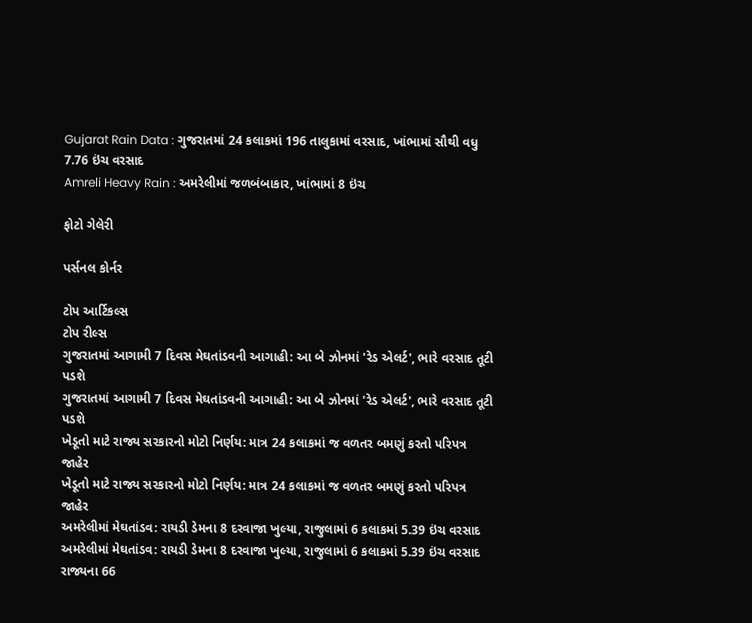Gujarat Rain Data : ગુજરાતમાં 24 કલાકમાં 196 તાલુકામાં વરસાદ, ખાંભામાં સૌથી વધુ 7.76 ઇંચ વરસાદ
Amreli Heavy Rain : અમરેલીમાં જળબંબાકાર, ખાંભામાં 8 ઇંચ

ફોટો ગેલેરી

પર્સનલ કોર્નર

ટોપ આર્ટિકલ્સ
ટોપ રીલ્સ
ગુજરાતમાં આગામી 7 દિવસ મેઘતાંડવની આગાહી: આ બે ઝોનમાં 'રેડ એલર્ટ', ભારે વરસાદ તૂટી પડશે
ગુજરાતમાં આગામી 7 દિવસ મેઘતાંડવની આગાહી: આ બે ઝોનમાં 'રેડ એલર્ટ', ભારે વરસાદ તૂટી પડશે
ખેડૂતો માટે રાજ્ય સરકારનો મોટો નિર્ણય: માત્ર 24 કલાકમાં જ વળતર બમણું કરતો પરિપત્ર જાહેર
ખેડૂતો માટે રાજ્ય સરકારનો મોટો નિર્ણય: માત્ર 24 કલાકમાં જ વળતર બમણું કરતો પરિપત્ર જાહેર
અમરેલીમાં મેઘતાંડવ: રાયડી ડેમના 8 દરવાજા ખુલ્યા, રાજુલામાં 6 કલાકમાં 5.39 ઇંચ વરસાદ
અમરેલીમાં મેઘતાંડવ: રાયડી ડેમના 8 દરવાજા ખુલ્યા, રાજુલામાં 6 કલાકમાં 5.39 ઇંચ વરસાદ
રાજ્યના 66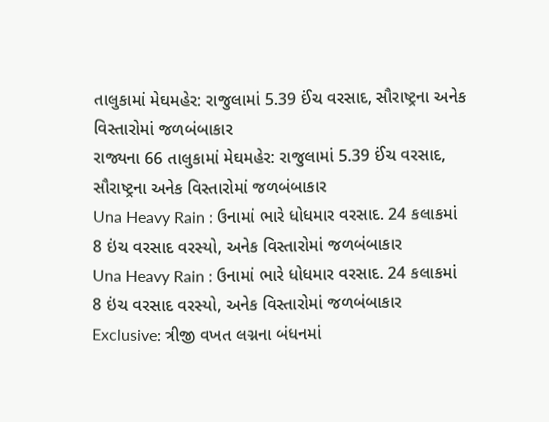તાલુકામાં મેઘમહેર: રાજુલામાં 5.39 ઈંચ વરસાદ, સૌરાષ્ટ્રના અનેક વિસ્તારોમાં જળબંબાકાર
રાજ્યના 66 તાલુકામાં મેઘમહેર: રાજુલામાં 5.39 ઈંચ વરસાદ, સૌરાષ્ટ્રના અનેક વિસ્તારોમાં જળબંબાકાર
Una Heavy Rain : ઉનામાં ભારે ધોધમાર વરસાદ. 24 કલાકમાં 8 ઇંચ વરસાદ વરસ્યો, અનેક વિસ્તારોમાં જળબંબાકાર
Una Heavy Rain : ઉનામાં ભારે ધોધમાર વરસાદ. 24 કલાકમાં 8 ઇંચ વરસાદ વરસ્યો, અનેક વિસ્તારોમાં જળબંબાકાર
Exclusive: ત્રીજી વખત લગ્નના બંધનમાં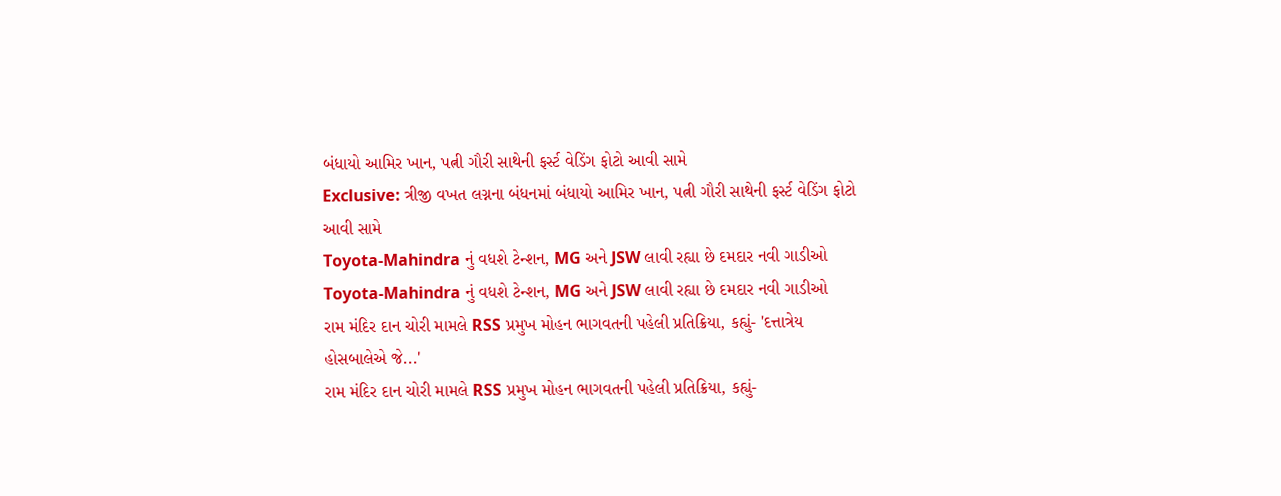બંધાયો આમિર ખાન, પત્ની ગૌરી સાથેની ફર્સ્ટ વેડિંગ ફોટો આવી સામે
Exclusive: ત્રીજી વખત લગ્નના બંધનમાં બંધાયો આમિર ખાન, પત્ની ગૌરી સાથેની ફર્સ્ટ વેડિંગ ફોટો આવી સામે
Toyota-Mahindra નું વધશે ટેન્શન, MG અને JSW લાવી રહ્યા છે દમદાર નવી ગાડીઓ
Toyota-Mahindra નું વધશે ટેન્શન, MG અને JSW લાવી રહ્યા છે દમદાર નવી ગાડીઓ
રામ મંદિર દાન ચોરી મામલે RSS પ્રમુખ મોહન ભાગવતની પહેલી પ્રતિક્રિયા, કહ્યું- 'દત્તાત્રેય હોસબાલેએ જે...'
રામ મંદિર દાન ચોરી મામલે RSS પ્રમુખ મોહન ભાગવતની પહેલી પ્રતિક્રિયા, કહ્યું-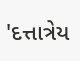'દત્તાત્રેય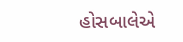હોસબાલેએ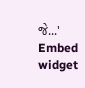જે...'
Embed widget